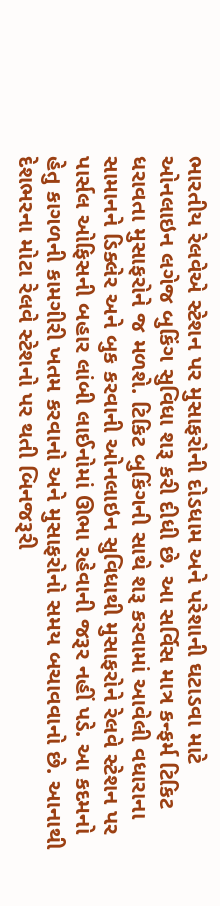ભારતીય રેલવેએ સ્ટેશન પર મુસાફરોની દોડધામ અને પરેશાની ઘટાડવા માટે ઓનલાઇન લગેજ બુકિંગ સુવિધા શરૂ કરી દીધી છે. આ સર્વિસ માત્ર કન્ફર્મ ટિકિટ ધરાવતા મુસાફરોને જ મળશે. ટિકિટ બુકિંગની સાથે શરૂ કરવામાં આવેલી વધારાના સામાનને ડિક્લેર અને બુક કરવાની ઓનલાઇન સુવિધાથી મુસાફરોને રેલવે સ્ટેશન પર પાર્સલ ઓફિસની બહાર લાંબી લાઈનોમાં ઊભા રહેવાની જરૂર નહીં પડે. આ કદમનો હેતુ કાગળની કામગીરી ખતમ કરવાનો અને મુસાફરોનો સમય બચાવવાનો છે. આનાથી દેશભરના મોટા રેલવે સ્ટેશનો પર થતી બિનજરૂરી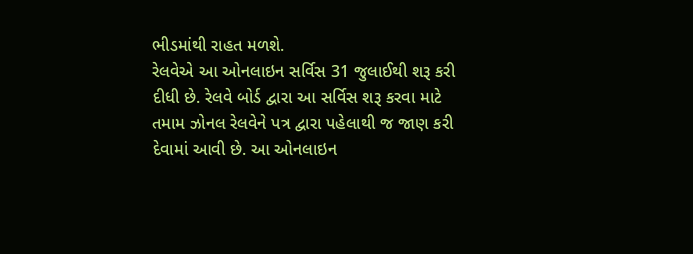ભીડમાંથી રાહત મળશે.
રેલવેએ આ ઓનલાઇન સર્વિસ 31 જુલાઈથી શરૂ કરી દીધી છે. રેલવે બોર્ડ દ્વારા આ સર્વિસ શરૂ કરવા માટે તમામ ઝોનલ રેલવેને પત્ર દ્વારા પહેલાથી જ જાણ કરી દેવામાં આવી છે. આ ઓનલાઇન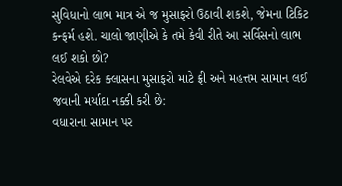સુવિધાનો લાભ માત્ર એ જ મુસાફરો ઉઠાવી શકશે, જેમના ટિકિટ કન્ફર્મ હશે. ચાલો જાણીએ કે તમે કેવી રીતે આ સર્વિસનો લાભ લઈ શકો છો?
રેલવેએ દરેક ક્લાસના મુસાફરો માટે ફ્રી અને મહત્તમ સામાન લઈ જવાની મર્યાદા નક્કી કરી છે:
વધારાના સામાન પર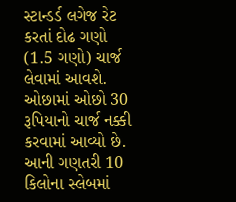સ્ટાન્ડર્ડ લગેજ રેટ કરતાં દોઢ ગણો (1.5 ગણો) ચાર્જ લેવામાં આવશે. ઓછામાં ઓછો 30 રૂપિયાનો ચાર્જ નક્કી કરવામાં આવ્યો છે. આની ગણતરી 10 કિલોના સ્લેબમાં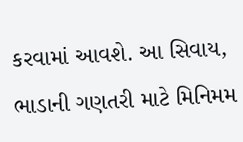કરવામાં આવશે. આ સિવાય, ભાડાની ગણતરી માટે મિનિમમ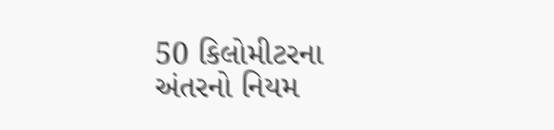50 કિલોમીટરના અંતરનો નિયમ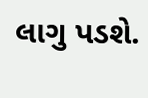લાગુ પડશે.